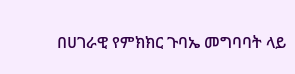በሀገራዊ የምክክር ጉባኤ መግባባት ላይ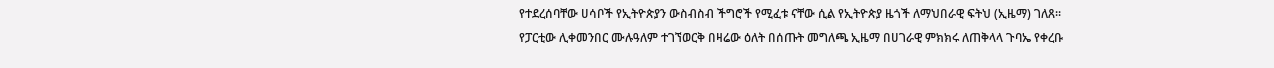የተደረሰባቸው ሀሳቦች የኢትዮጵያን ውስብስብ ችግሮች የሚፈቱ ናቸው ሲል የኢትዮጵያ ዜጎች ለማህበራዊ ፍትህ (ኢዜማ) ገለጸ፡፡
የፓርቲው ሊቀመንበር ሙሉዓለም ተገኘወርቅ በዛሬው ዕለት በሰጡት መግለጫ ኢዜማ በሀገራዊ ምክክሩ ለጠቅላላ ጉባኤ የቀረቡ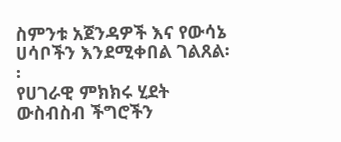ስምንቱ አጀንዳዎች እና የውሳኔ ሀሳቦችን እንደሚቀበል ገልጸል፡፡
የሀገራዊ ምክክሩ ሂደት ውስብስብ ችግሮችን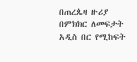በጠረጴዛ ዙሪያ በምክክር ለመፍታት አዲስ በር የሚከፍት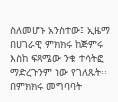ስለመሆኑ አንስተው፤ ኢዜማ በሀገራዊ ምክክሩ ከጅምሩ እስከ ፍጻሜው ንቁ ተሳትፎ ማድረጉንም ነው የገለጹት፡፡
በምክክሩ መግባባት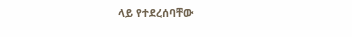ላይ የተደረሰባቸው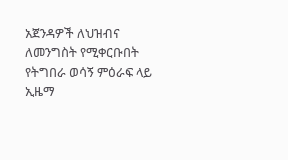አጀንዳዎች ለህዝብና ለመንግስት የሚቀርቡበት የትግበራ ወሳኝ ምዕራፍ ላይ ኢዜማ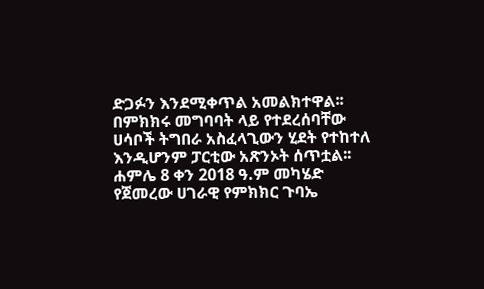ድጋፉን እንደሚቀጥል አመልክተዋል፡፡
በምክክሩ መግባባት ላይ የተደረሰባቸው ሀሳቦች ትግበራ አስፈላጊውን ሂደት የተከተለ እንዲሆንም ፓርቲው አጽንኦት ሰጥቷል፡፡
ሐምሌ 8 ቀን 2018 ዓ.ም መካሄድ የጀመረው ሀገራዊ የምክክር ጉባኤ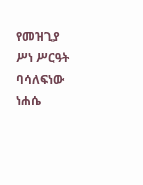የመዝጊያ ሥነ ሥርዓት ባሳለፍነው ነሐሴ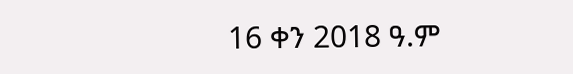16 ቀን 2018 ዓ.ም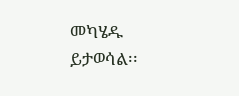መካሄዱ ይታወሳል፡፡